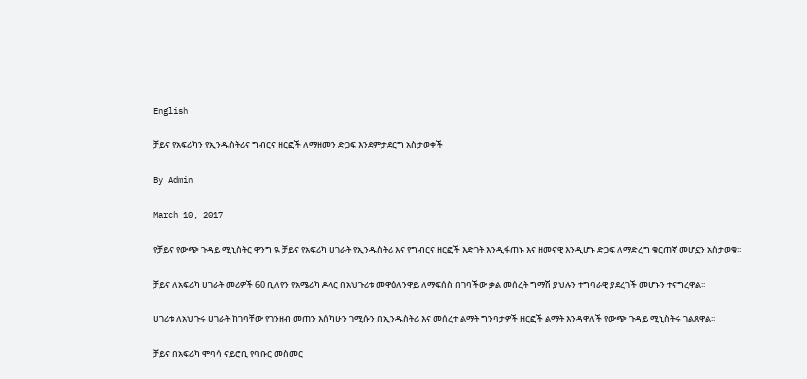English

ቻይና የአፍሪካን የኢንዱስትሪና ግብርና ዘርፎች ለማዘመን ድጋፍ እንደምታደርግ አስታወቀች

By Admin

March 10, 2017

የቻይና የውጭ ጉዳይ ሚኒስትር ዋንግ ዪ ቻይና የአፍሪካ ሀገራት የኢንዱስትሪ እና የግብርና ዘርፎች እድገት እንዲፋጠኑ እና ዘመናዊ እንዲሆኑ ድጋፍ ለማድረግ ቁርጠኛ መሆኗን አስታወቁ፡፡

ቻይና ለአፍሪካ ሀገራት መሪዎች 60 ቢለየን የአሜሪካ ዶላር በአህጉሪቱ መዋዕለንዋይ ለማፍሰስ በገባችው ቃል መሰረት ግማሽ ያህሉን ተግባራዊ ያደረገች መሆኑን ተናግረዋል፡፡

ሀገሪቱ ለአህጉሩ ሀገራት ከገባቸው የገንዘብ መጠን እሰካሁን ገሚሱን በኢንዱስትሪ እና መሰረተ ልማት ግንባታዎች ዘርፎች ልማት እንዳዋለች የውጭ ጉዳይ ሚኒስትሩ ገልጸዋል፡፡

ቻይና በአፍሪካ ሞባሳ ናይሮቢ የባቡር መስመር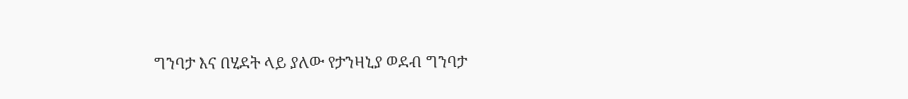ግንባታ እና በሂደት ላይ ያለው የታንዛኒያ ወደብ ግንባታ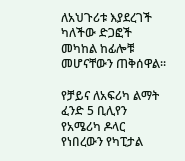ለአህጉሪቱ እያደረገች ካለችው ድጋፎች መካከል ከፊሎቹ መሆናቸውን ጠቅሰዋል፡፡

የቻይና ለአፍሪካ ልማት ፈንድ 5 ቢሊየን የአሜሪካ ዶላር የነበረውን የካፒታል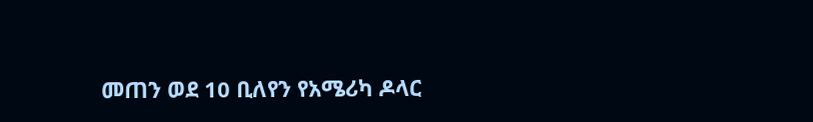መጠን ወደ 10 ቢለየን የአሜሪካ ዶላር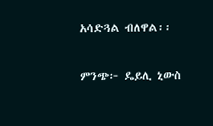አሳድጓል ብለዋል፡፡

ምንጭ፦ ዴይሊ ኒውስ